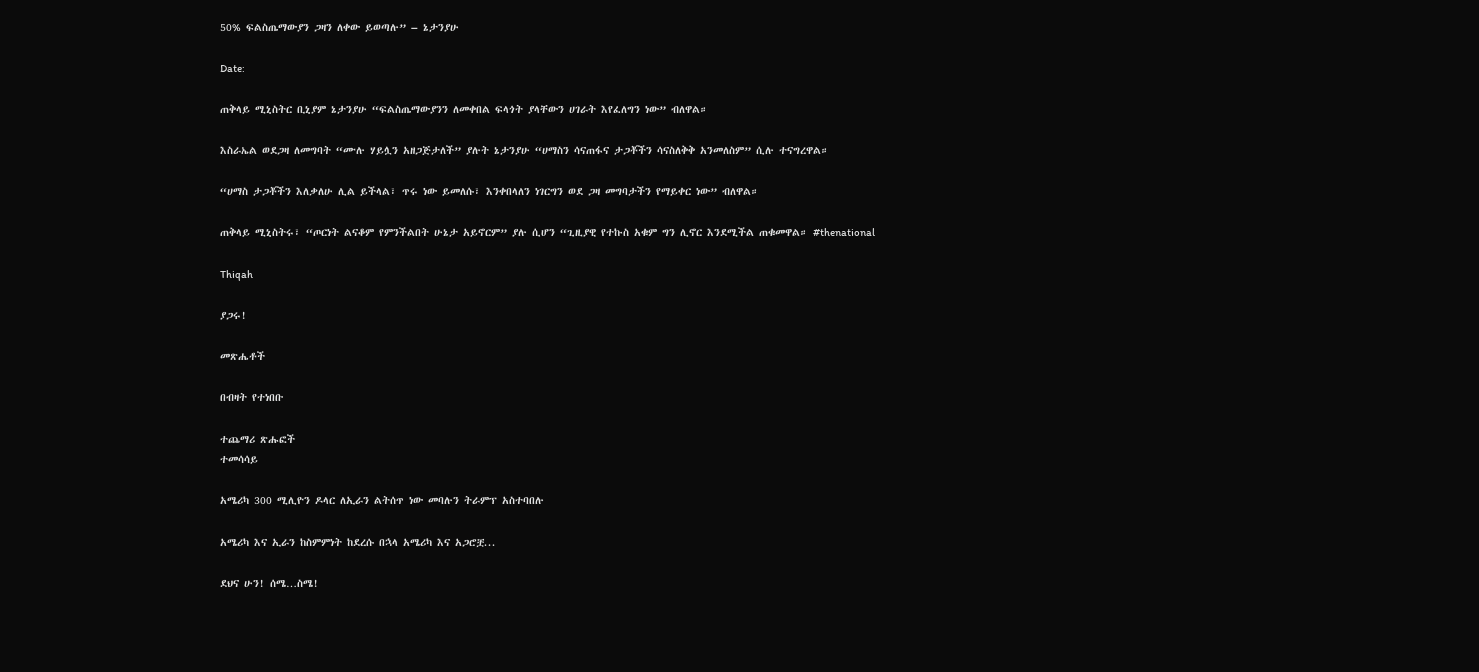50% ፍልስጤማውያን ጋዛን ለቀው ይወጣሉ” – ኔታንያሁ

Date:

ጠቅላይ ሚኒስትር ቢኒያም ኔታንያሁ “ፍልስጤማውያንን ለመቀበል ፍላጎት ያላቸውን ሀገራት እየፈለግን ነው” ብለዋል።

እስራኤል ወደጋዛ ለመግባት “ሙሉ ሃይሏን አዘጋጅታለች” ያሉት ኔታንያሁ “ሀማስን ሳናጠፋና ታጋቾችን ሳናስለቅቅ አንመለስም” ሲሉ ተናግረዋል።

“ሀማስ ታጋቾችን እለቃለሁ ሊል ይችላል፣ ጥሩ ነው ይመለሱ፣ እንቀበላለን ነገርግን ወደ ጋዛ መግባታችን የማይቀር ነው” ብለዋል።

ጠቅላይ ሚኒስትሩ፣ “ጦርነት ልናቆም የምንችልበት ሁኔታ አይኖርም” ያሉ ሲሆን “ጊዚያዊ የተኩስ አቁም ግን ሊኖር እንደሚችል ጠቁመዋል። #thenational

Thiqah

ያጋሩ!

መጽሔቶች

በብዛት የተነበቡ

ተጨማሪ ጽሑፎች
ተመሳሳይ

አሜሪካ 300 ሚሊዮን ዶላር ለኢራን ልትሰጥ ነው መባሉን ትራምፕ አስተባበሉ

አሜሪካ እና ኢራን ከስምምነት ከደረሱ በኋላ አሜሪካ እና አጋሮቿ...

ደህና ሁን! ሰሜ…ስሜ!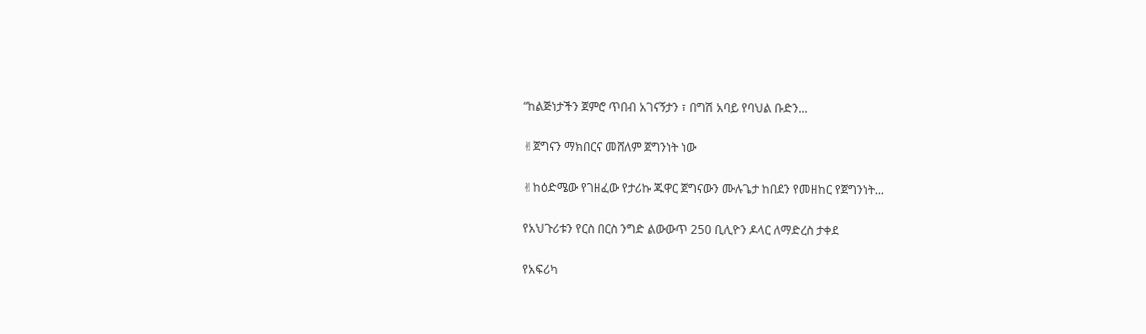“ከልጅነታችን ጀምሮ ጥበብ አገናኝታን ፣ በግሽ አባይ የባህል ቡድን...

✌ጀግናን ማክበርና መሸለም ጀግንነት ነው

✌ከዕድሜው የገዘፈው የታሪኩ ጁዋር ጀግናውን ሙሉጌታ ከበደን የመዘከር የጀግንነት...

የአህጉሪቱን የርስ በርስ ንግድ ልውውጥ 250 ቢሊዮን ዶላር ለማድረስ ታቀደ

የአፍሪካ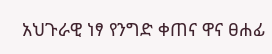አህጉራዊ ነፃ የንግድ ቀጠና ዋና ፀሐፊ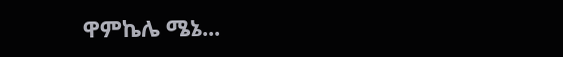ዋምኬሌ ሜኔ...